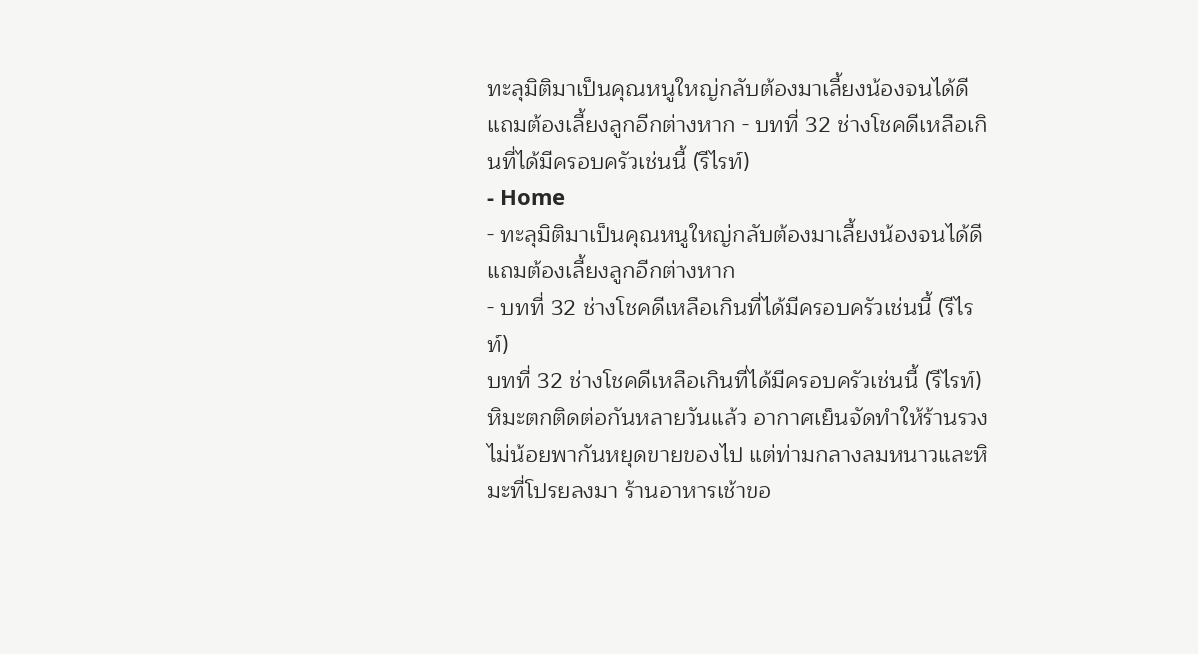ทะลุมิติมาเป็นคุณหนูใหญ่กลับต้องมาเลี้ยงน้องจนได้ดีแถมต้องเลี้ยงลูกอีกต่างหาก - บทที่ 32 ช่างโชคดีเหลือเกินที่ได้มีครอบครัวเช่นนี้ (รีไรท์)
- Home
- ทะลุมิติมาเป็นคุณหนูใหญ่กลับต้องมาเลี้ยงน้องจนได้ดีแถมต้องเลี้ยงลูกอีกต่างหาก
- บทที่ 32 ช่างโชคดีเหลือเกินที่ได้มีครอบครัวเช่นนี้ (รีไรท์)
บทที่ 32 ช่างโชคดีเหลือเกินที่ได้มีครอบครัวเช่นนี้ (รีไรท์)
หิมะตกติดต่อกันหลายวันแล้ว อากาศเย็นจัดทำให้ร้านรวงไม่น้อยพากันหยุดขายของไป แต่ท่ามกลางลมหนาวและหิมะที่โปรยลงมา ร้านอาหารเช้าขอ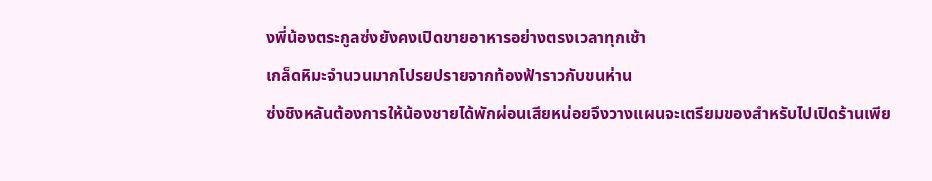งพี่น้องตระกูลซ่งยังคงเปิดขายอาหารอย่างตรงเวลาทุกเช้า
เกล็ดหิมะจำนวนมากโปรยปรายจากท้องฟ้าราวกับขนห่าน
ซ่งชิงหลันต้องการให้น้องชายได้พักผ่อนเสียหน่อยจึงวางแผนจะเตรียมของสำหรับไปเปิดร้านเพีย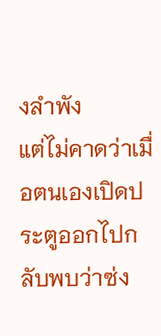งลำพัง
แต่ไม่คาดว่าเมื่อตนเองเปิดประตูออกไปกลับพบว่าซ่ง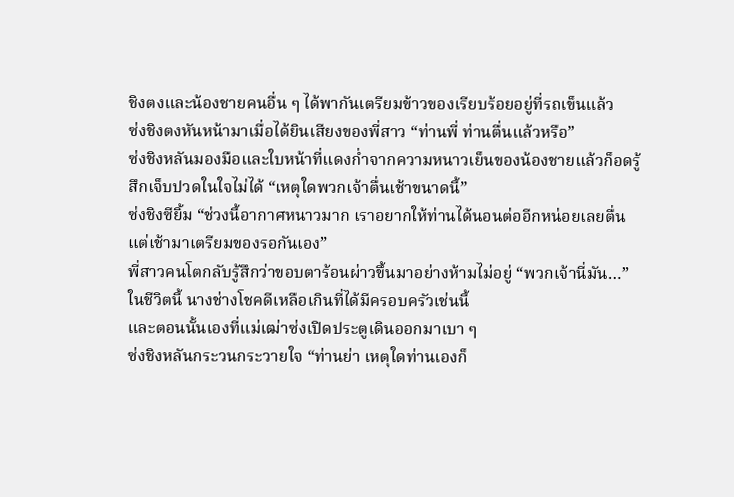ชิงตงและน้องชายคนอื่น ๆ ได้พากันเตรียมข้าวของเรียบร้อยอยู่ที่รถเข็นแล้ว
ซ่งชิงตงหันหน้ามาเมื่อได้ยินเสียงของพี่สาว “ท่านพี่ ท่านตื่นแล้วหรือ”
ซ่งชิงหลันมองมือและใบหน้าที่แดงก่ำจากความหนาวเย็นของน้องชายแล้วก็อดรู้สึกเจ็บปวดในใจไม่ได้ “เหตุใดพวกเจ้าตื่นเช้าขนาดนี้”
ซ่งชิงซียิ้ม “ช่วงนี้อากาศหนาวมาก เราอยากให้ท่านได้นอนต่ออีกหน่อยเลยตื่นแต่เช้ามาเตรียมของรอกันเอง”
พี่สาวคนโตกลับรู้สึกว่าขอบตาร้อนผ่าวขึ้นมาอย่างห้ามไม่อยู่ “พวกเจ้านี่มัน…”
ในชีวิตนี้ นางช่างโชคดีเหลือเกินที่ได้มีครอบครัวเช่นนี้
และตอนนั้นเองที่แม่เฒ่าซ่งเปิดประตูเดินออกมาเบา ๆ
ซ่งชิงหลันกระวนกระวายใจ “ท่านย่า เหตุใดท่านเองก็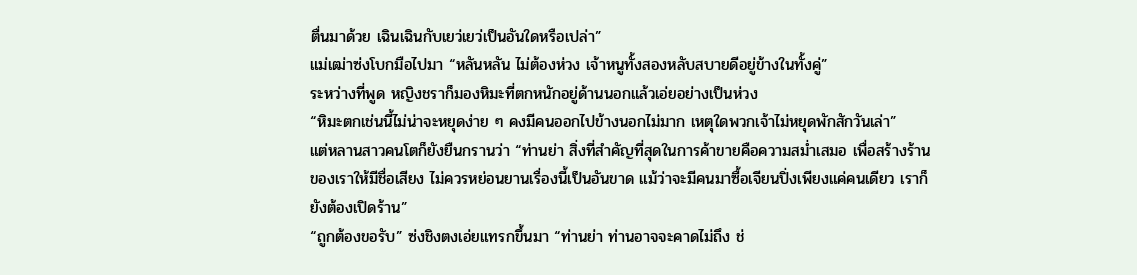ตื่นมาด้วย เฉินเฉินกับเยว่เยว่เป็นอันใดหรือเปล่า”
แม่เฒ่าซ่งโบกมือไปมา “หลันหลัน ไม่ต้องห่วง เจ้าหนูทั้งสองหลับสบายดีอยู่ข้างในทั้งคู่”
ระหว่างที่พูด หญิงชราก็มองหิมะที่ตกหนักอยู่ด้านนอกแล้วเอ่ยอย่างเป็นห่วง
“หิมะตกเช่นนี้ไม่น่าจะหยุดง่าย ๆ คงมีคนออกไปข้างนอกไม่มาก เหตุใดพวกเจ้าไม่หยุดพักสักวันเล่า”
แต่หลานสาวคนโตก็ยังยืนกรานว่า “ท่านย่า สิ่งที่สำคัญที่สุดในการค้าขายคือความสม่ำเสมอ เพื่อสร้างร้านของเราให้มีชื่อเสียง ไม่ควรหย่อนยานเรื่องนี้เป็นอันขาด แม้ว่าจะมีคนมาซื้อเจียนปิ่งเพียงแค่คนเดียว เราก็ยังต้องเปิดร้าน”
“ถูกต้องขอรับ” ซ่งชิงตงเอ่ยแทรกขึ้นมา “ท่านย่า ท่านอาจจะคาดไม่ถึง ช่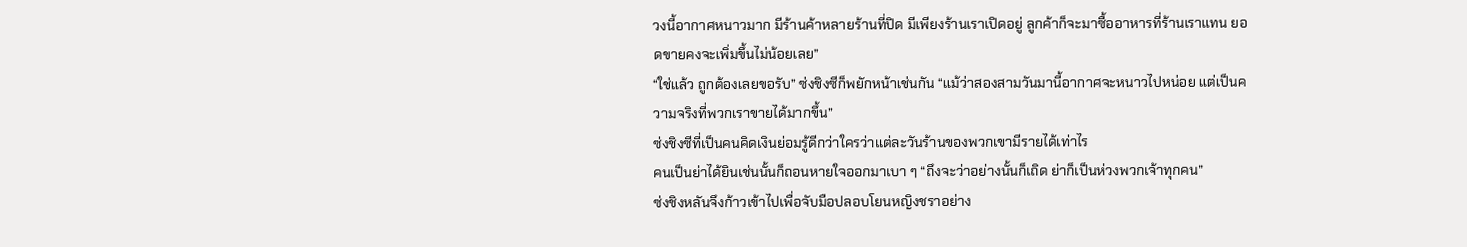วงนี้อากาศหนาวมาก มีร้านค้าหลายร้านที่ปิด มีเพียงร้านเราเปิดอยู่ ลูกค้าก็จะมาซื้ออาหารที่ร้านเราแทน ยอดขายคงจะเพิ่มขึ้นไม่น้อยเลย”
“ใช่แล้ว ถูกต้องเลยขอรับ” ซ่งชิงซีก็พยักหน้าเช่นกัน “แม้ว่าสองสามวันมานี้อากาศจะหนาวไปหน่อย แต่เป็นความจริงที่พวกเราขายได้มากขึ้น”
ซ่งชิงซีที่เป็นคนคิดเงินย่อมรู้ดีกว่าใครว่าแต่ละวันร้านของพวกเขามีรายได้เท่าไร
คนเป็นย่าได้ยินเช่นนั้นก็ถอนหายใจออกมาเบา ๆ “ถึงจะว่าอย่างนั้นก็เถิด ย่าก็เป็นห่วงพวกเจ้าทุกคน”
ซ่งชิงหลันจึงก้าวเข้าไปเพื่อจับมือปลอบโยนหญิงชราอย่าง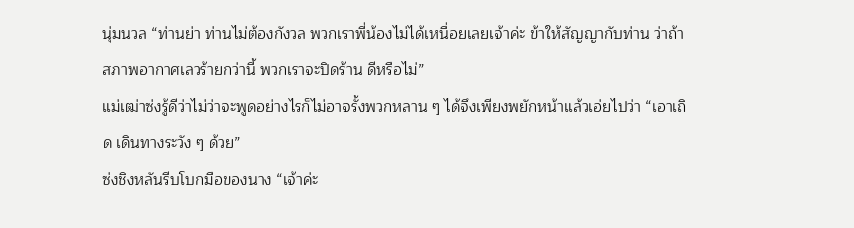นุ่มนวล “ท่านย่า ท่านไม่ต้องกังวล พวกเราพี่น้องไม่ได้เหนื่อยเลยเจ้าค่ะ ข้าให้สัญญากับท่าน ว่าถ้าสภาพอากาศเลวร้ายกว่านี้ พวกเราจะปิดร้าน ดีหรือไม่”
แม่เฒ่าซ่งรู้ดีว่าไม่ว่าจะพูดอย่างไรก็ไม่อาจรั้งพวกหลาน ๆ ได้จึงเพียงพยักหน้าแล้วเอ่ยไปว่า “เอาเถิด เดินทางระวัง ๆ ด้วย”
ซ่งชิงหลันรีบโบกมือของนาง “เจ้าค่ะ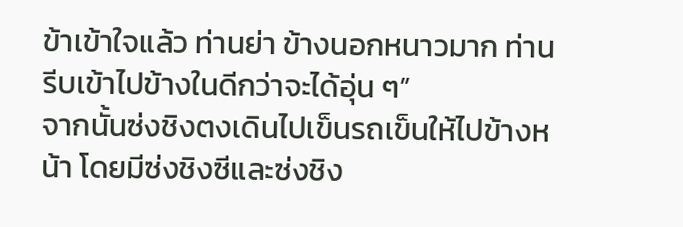ข้าเข้าใจแล้ว ท่านย่า ข้างนอกหนาวมาก ท่านรีบเข้าไปข้างในดีกว่าจะได้อุ่น ๆ”
จากนั้นซ่งชิงตงเดินไปเข็นรถเข็นให้ไปข้างหน้า โดยมีซ่งชิงซีและซ่งชิง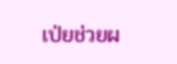เป่ยช่วยผ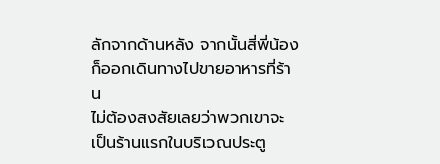ลักจากด้านหลัง จากนั้นสี่พี่น้องก็ออกเดินทางไปขายอาหารที่ร้าน
ไม่ต้องสงสัยเลยว่าพวกเขาจะเป็นร้านแรกในบริเวณประตู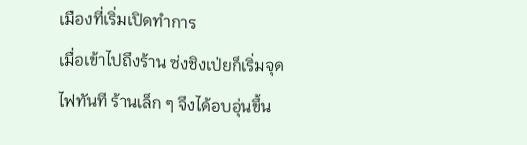เมืองที่เริ่มเปิดทำการ
เมื่อเข้าไปถึงร้าน ซ่งชิงเป่ยก็เริ่มจุดไฟทันที ร้านเล็ก ๆ จึงได้อบอุ่นขึ้น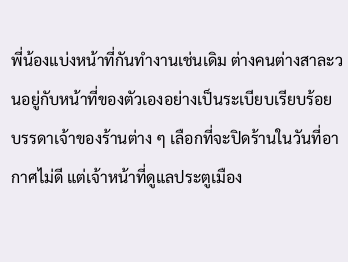พี่น้องแบ่งหน้าที่กันทำงานเช่นเดิม ต่างคนต่างสาละวนอยู่กับหน้าที่ของตัวเองอย่างเป็นระเบียบเรียบร้อย
บรรดาเจ้าของร้านต่าง ๆ เลือกที่จะปิดร้านในวันที่อากาศไม่ดี แต่เจ้าหน้าที่ดูแลประตูเมือง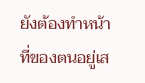ยังต้องทำหน้าที่ของตนอยู่เส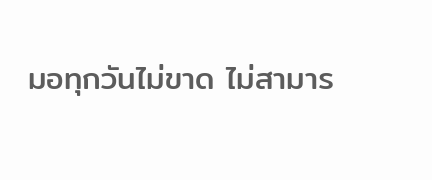มอทุกวันไม่ขาด ไม่สามาร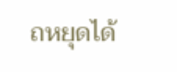ถหยุดได้